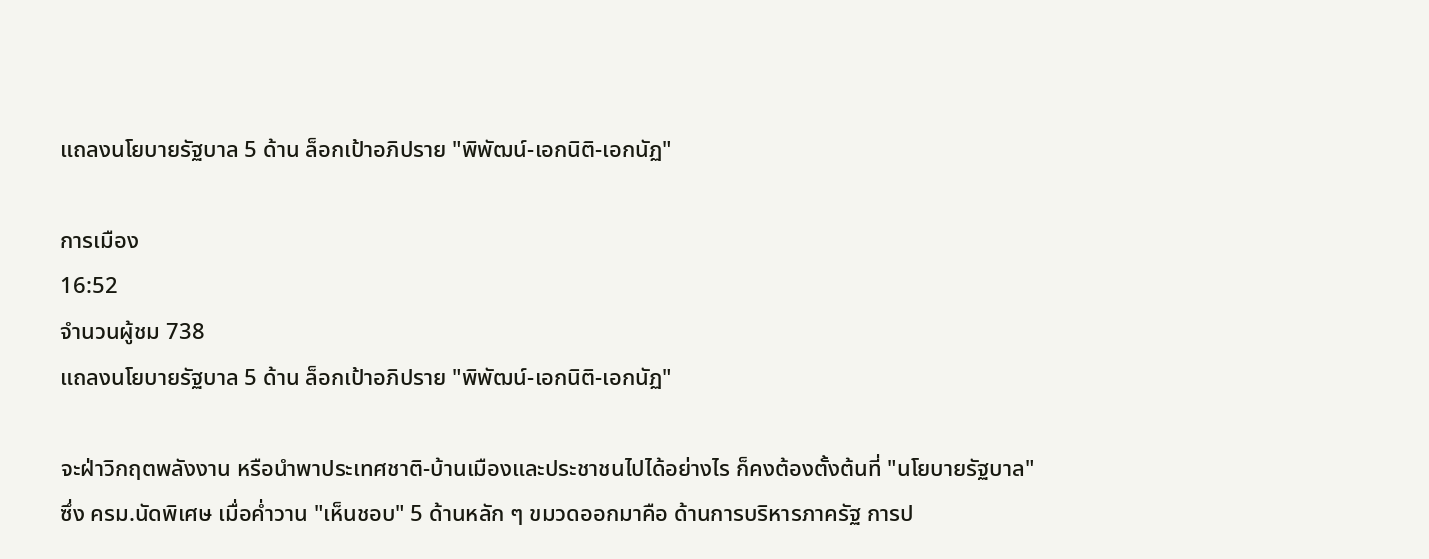แถลงนโยบายรัฐบาล 5 ด้าน ล็อกเป้าอภิปราย "พิพัฒน์-เอกนิติ-เอกนัฏ"

การเมือง
16:52
จำนวนผู้ชม 738
แถลงนโยบายรัฐบาล 5 ด้าน ล็อกเป้าอภิปราย "พิพัฒน์-เอกนิติ-เอกนัฏ"

จะฝ่าวิกฤตพลังงาน หรือนำพาประเทศชาติ-บ้านเมืองและประชาชนไปได้อย่างไร ก็คงต้องตั้งต้นที่ "นโยบายรัฐบาล" ซึ่ง ครม.นัดพิเศษ เมื่อค่ำวาน "เห็นชอบ" 5 ด้านหลัก ๆ ขมวดออกมาคือ ด้านการบริหารภาครัฐ การป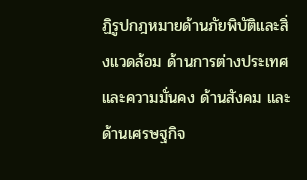ฏิรูปกฎหมายด้านภัยพิบัติและสิ่งแวดล้อม ด้านการต่างประเทศและความมั่นคง ด้านสังคม และด้านเศรษฐกิจ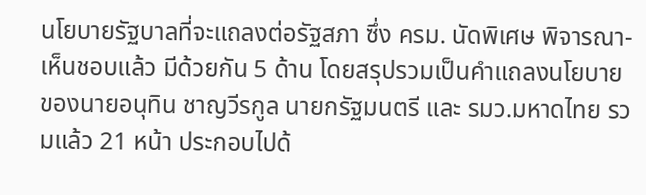นโยบายรัฐบาลที่จะแถลงต่อรัฐสภา ซึ่ง ครม. นัดพิเศษ พิจารณา-เห็นชอบแล้ว มีด้วยกัน 5 ด้าน โดยสรุปรวมเป็นคำแถลงนโยบาย ของนายอนุทิน ชาญวีรกูล นายกรัฐมนตรี และ รมว.มหาดไทย รวมแล้ว 21 หน้า ประกอบไปด้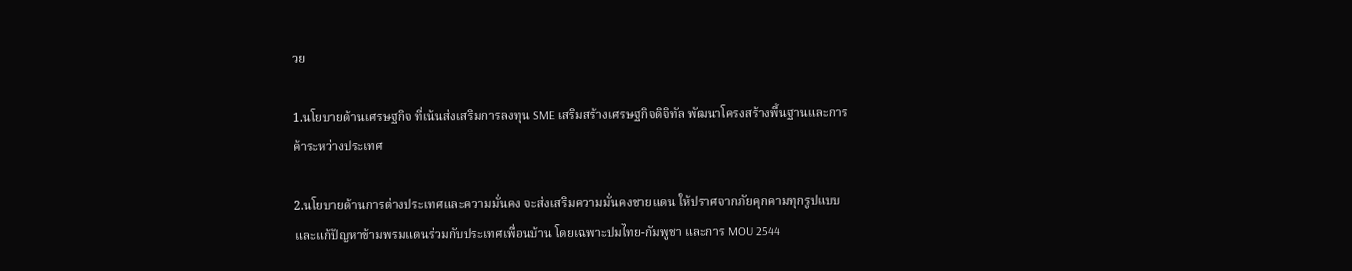วย

1.นโยบายด้านเศรษฐกิจ ที่เน้นส่งเสริมการลงทุน SME เสริมสร้างเศรษฐกิจดิจิทัล พัฒนาโครงสร้างพื้นฐานและการค้าระหว่างประเทศ

2.นโยบายด้านการต่างประเทศและความมั่นคง จะส่งเสริมความมั่นคงชายแดน ให้ปราศจากภัยคุกคามทุกรูปแบบ และแก้ปัญหาข้ามพรมแดนร่วมกับประเทศเพื่อนบ้าน โดยเฉพาะปมไทย-กัมพูชา และการ MOU 2544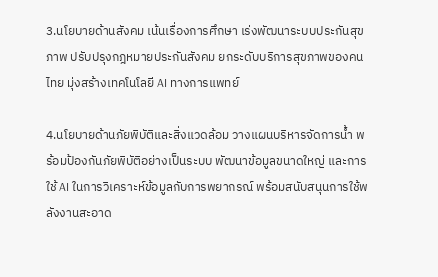3.นโยบายด้านสังคม เน้นเรื่องการศึกษา เร่งพัฒนาระบบประกันสุขภาพ ปรับปรุงกฎหมายประกันสังคม ยกระดับบริการสุขภาพของคนไทย มุ่งสร้างเทคโนโลยี AI ทางการแพทย์

4.นโยบายด้านภัยพิบัติและสิ่งแวดล้อม วางแผนบริหารจัดการน้ำ พร้อมป้องกันภัยพิบัติอย่างเป็นระบบ พัฒนาข้อมูลขนาดใหญ่ และการใช้ AI ในการวิเคราะห์ข้อมูลกับการพยากรณ์ พร้อมสนับสนุนการใช้พลังงานสะอาด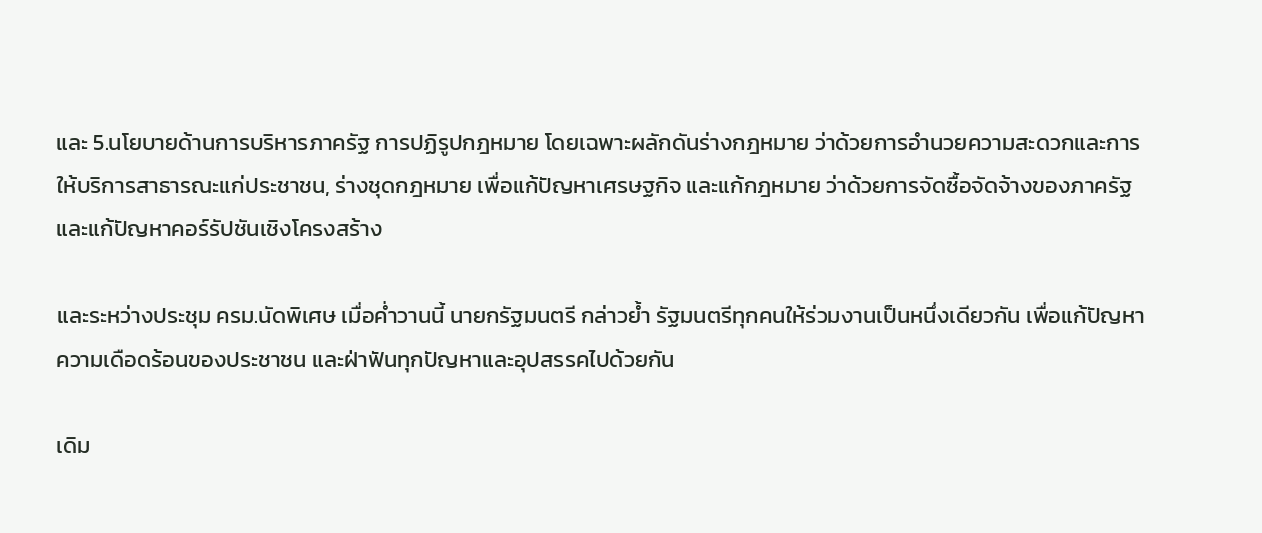และ 5.นโยบายด้านการบริหารภาครัฐ การปฏิรูปกฎหมาย โดยเฉพาะผลักดันร่างกฎหมาย ว่าด้วยการอำนวยความสะดวกและการให้บริการสาธารณะแก่ประชาชน, ร่างชุดกฎหมาย เพื่อแก้ปัญหาเศรษฐกิจ และแก้กฎหมาย ว่าด้วยการจัดซื้อจัดจ้างของภาครัฐ และแก้ปัญหาคอร์รัปชันเชิงโครงสร้าง

และระหว่างประชุม ครม.นัดพิเศษ เมื่อค่ำวานนี้ นายกรัฐมนตรี กล่าวย้ำ รัฐมนตรีทุกคนให้ร่วมงานเป็นหนึ่งเดียวกัน เพื่อแก้ปัญหาความเดือดร้อนของประชาชน และฝ่าฟันทุกปัญหาและอุปสรรคไปด้วยกัน

เดิม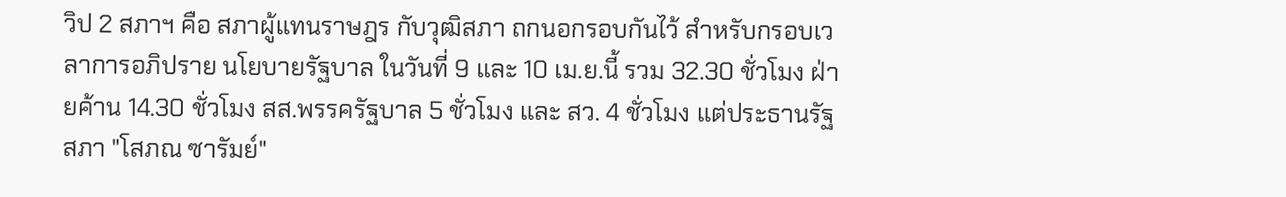วิป 2 สภาฯ คือ สภาผู้แทนราษฎร กับวุฒิสภา ถกนอกรอบกันไว้ สำหรับกรอบเวลาการอภิปราย นโยบายรัฐบาล ในวันที่ 9 และ 10 เม.ย.นี้ รวม 32.30 ชั่วโมง ฝ่ายค้าน 14.30 ชั่วโมง สส.พรรครัฐบาล 5 ชั่วโมง และ สว. 4 ชั่วโมง แต่ประธานรัฐสภา "โสภณ ซารัมย์"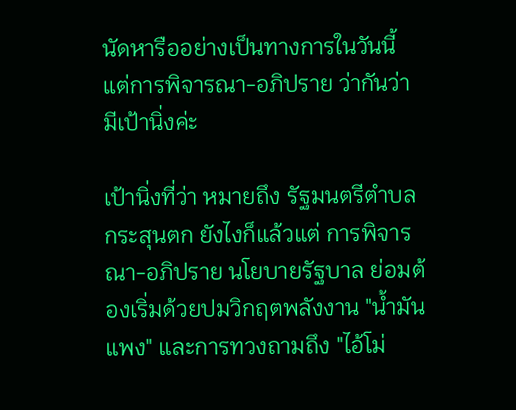นัดหารืออย่างเป็นทางการในวันนี้ แต่การพิจารณา-อภิปราย ว่ากันว่า มีเป้านิ่งค่ะ

เป้านิ่งที่ว่า หมายถึง รัฐมนตรีตำบลกระสุนตก ยังไงก็แล้วแต่ การพิจารณา-อภิปราย นโยบายรัฐบาล ย่อมต้องเริ่มด้วยปมวิกฤตพลังงาน "น้ำมันแพง" และการทวงถามถึง "ไอ้โม่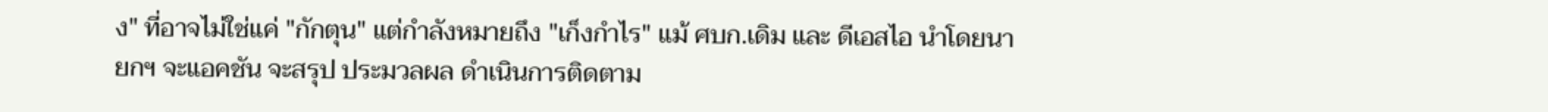ง" ที่อาจไม่ใช่แค่ "กักตุน" แต่กำลังหมายถึง "เก็งกำไร" แม้ ศบก.เดิม และ ดีเอสไอ นำโดยนายกฯ จะแอคชัน จะสรุป ประมวลผล ดำเนินการติดตาม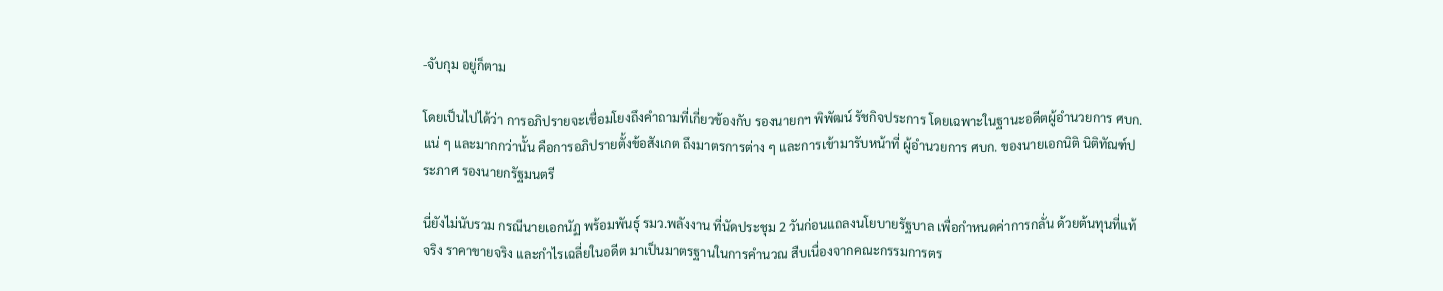-จับกุม อยู่ก็ตาม

โดยเป็นไปได้ว่า การอภิปรายจะเชื่อมโยงถึงคำถามที่เกี่ยวข้องกับ รองนายกฯ พิพัฒน์ รัชกิจประการ โดยเฉพาะในฐานะอดีตผู้อำนวยการ ศบก.แน่ ๆ และมากกว่านั้น คือการอภิปรายตั้งข้อสังเกต ถึงมาตรการต่าง ๆ และการเข้ามารับหน้าที่ ผู้อำนวยการ ศบก. ของนายเอกนิติ นิติทัณฑ์ประภาศ รองนายกรัฐมนตรี

นี่ยังไม่นับรวม กรณีนายเอกนัฏ พร้อมพันธุ์ รมว.พลังงาน ที่นัดประชุม 2 วันก่อนแถลงนโยบายรัฐบาล เพื่อกำหนดค่าการกลั่น ด้วยต้นทุนที่แท้จริง ราคาขายจริง และกำไรเฉลี่ยในอดีต มาเป็นมาตรฐานในการคำนวณ สืบเนื่องจากคณะกรรมการตร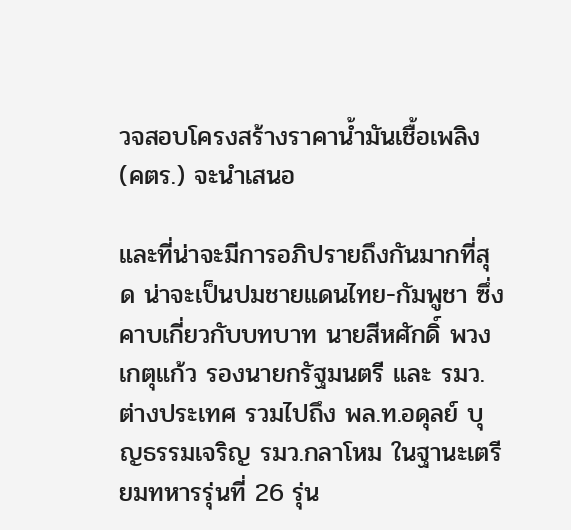วจสอบโครงสร้างราคาน้ำมันเชื้อเพลิง (คตร.) จะนำเสนอ

และที่น่าจะมีการอภิปรายถึงกันมากที่สุด น่าจะเป็นปมชายแดนไทย-กัมพูชา ซึ่งคาบเกี่ยวกับบทบาท นายสีหศักดิ์ พวงเกตุแก้ว รองนายกรัฐมนตรี และ รมว.ต่างประเทศ รวมไปถึง พล.ท.อดุลย์ บุญธรรมเจริญ รมว.กลาโหม ในฐานะเตรียมทหารรุ่นที่ 26 รุ่น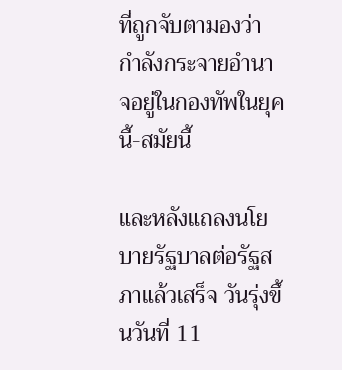ที่ถูกจับตามองว่า กำลังกระจายอำนาจอยู่ในกองทัพในยุคนี้-สมัยนี้

และหลังแถลงนโยบายรัฐบาลต่อรัฐสภาแล้วเสร็จ วันรุ่งขึ้นวันที่ 11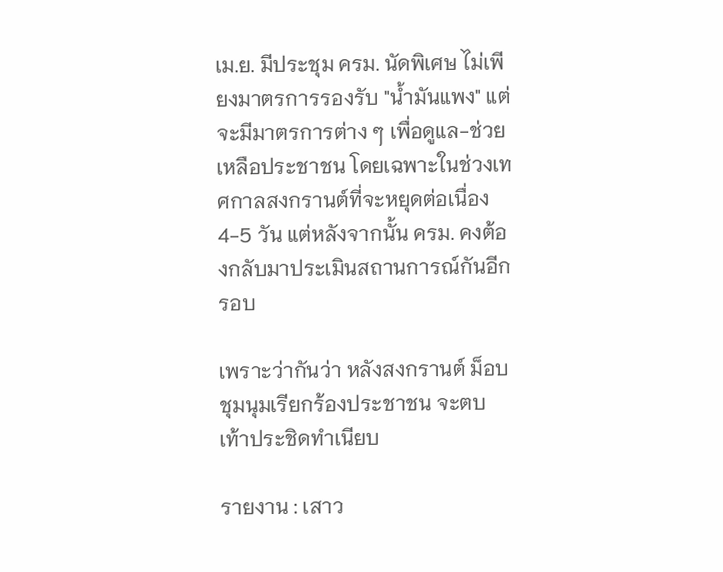เม.ย. มีประชุม ครม. นัดพิเศษ ไม่เพียงมาตรการรองรับ "น้ำมันแพง" แต่จะมีมาตรการต่าง ๆ เพื่อดูแล-ช่วยเหลือประชาชน โดยเฉพาะในช่วงเทศกาลสงกรานต์ที่จะหยุดต่อเนื่อง 4-5 วัน แต่หลังจากนั้น ครม. คงต้องกลับมาประเมินสถานการณ์กันอีกรอบ

เพราะว่ากันว่า หลังสงกรานต์ ม็อบชุมนุมเรียกร้องประชาชน จะตบเท้าประชิดทำเนียบ

รายงาน : เสาว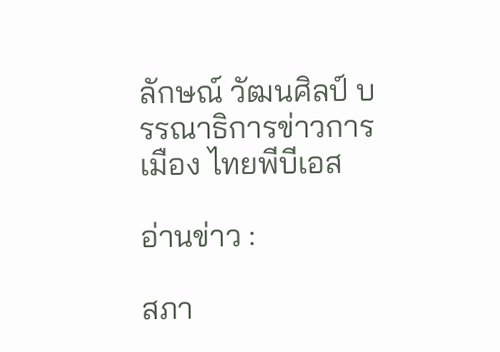ลักษณ์ วัฒนศิลป์ บรรณาธิการข่าวการเมือง ไทยพีบีเอส

อ่านข่าว :

สภา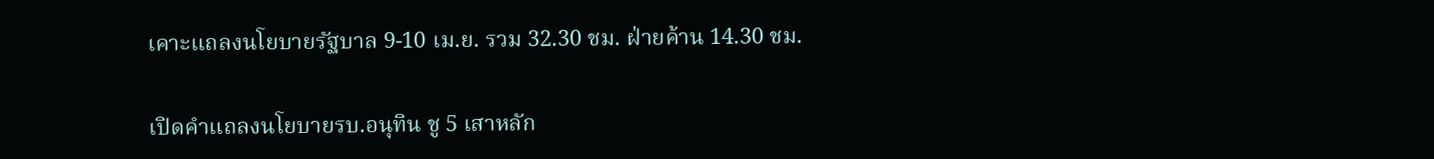เคาะแถลงนโยบายรัฐบาล 9-10 เม.ย. รวม 32.30 ชม. ฝ่ายค้าน 14.30 ชม.

เปิดคำแถลงนโยบายรบ.อนุทิน ชู 5 เสาหลัก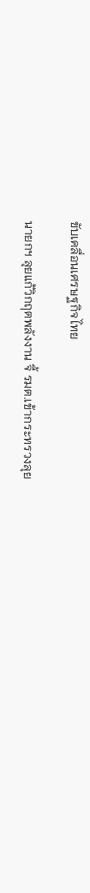ขับเคลื่อนเศรษฐกิจไทย

นายกฯ ลุยแก้วิกฤตพลังงาน จี้ รมต.เข้ากระทรวงลุย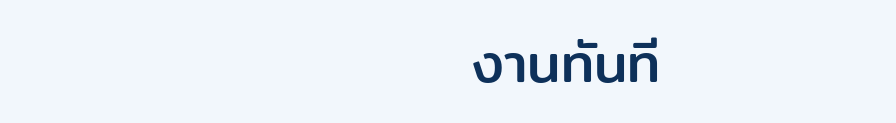งานทันที